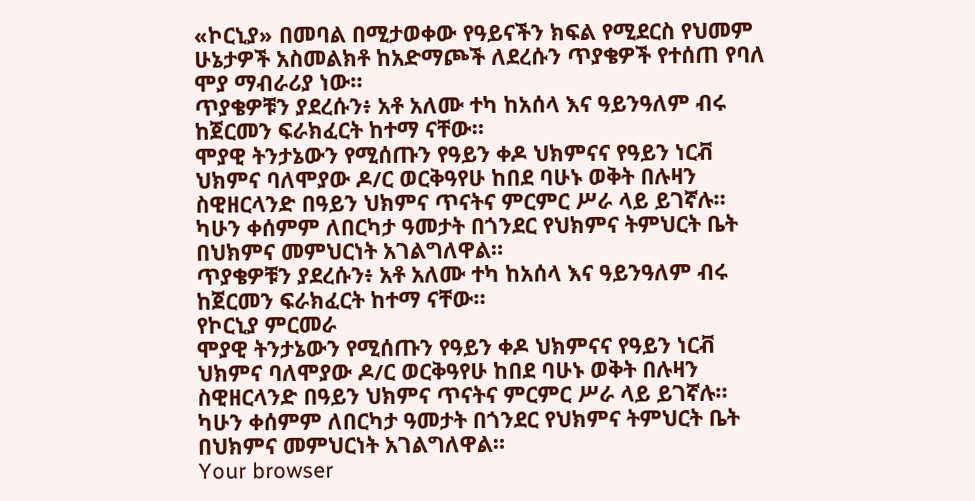«ኮርኒያ» በመባል በሚታወቀው የዓይናችን ክፍል የሚደርስ የህመም ሁኔታዎች አስመልክቶ ከአድማጮች ለደረሱን ጥያቄዎች የተሰጠ የባለ ሞያ ማብራሪያ ነው።
ጥያቄዎቹን ያደረሱን፥ አቶ አለሙ ተካ ከአሰላ እና ዓይንዓለም ብሩ ከጀርመን ፍራክፈርት ከተማ ናቸው።
ሞያዊ ትንታኔውን የሚሰጡን የዓይን ቀዶ ህክምናና የዓይን ነርቭ ህክምና ባለሞያው ዶ/ር ወርቅዓየሁ ከበደ ባሁኑ ወቅት በሉዛን ስዊዘርላንድ በዓይን ህክምና ጥናትና ምርምር ሥራ ላይ ይገኛሉ። ካሁን ቀሰምም ለበርካታ ዓመታት በጎንደር የህክምና ትምህርት ቤት በህክምና መምህርነት አገልግለዋል።
ጥያቄዎቹን ያደረሱን፥ አቶ አለሙ ተካ ከአሰላ እና ዓይንዓለም ብሩ ከጀርመን ፍራክፈርት ከተማ ናቸው።
የኮርኒያ ምርመራ
ሞያዊ ትንታኔውን የሚሰጡን የዓይን ቀዶ ህክምናና የዓይን ነርቭ ህክምና ባለሞያው ዶ/ር ወርቅዓየሁ ከበደ ባሁኑ ወቅት በሉዛን ስዊዘርላንድ በዓይን ህክምና ጥናትና ምርምር ሥራ ላይ ይገኛሉ። ካሁን ቀሰምም ለበርካታ ዓመታት በጎንደር የህክምና ትምህርት ቤት በህክምና መምህርነት አገልግለዋል።
Your browser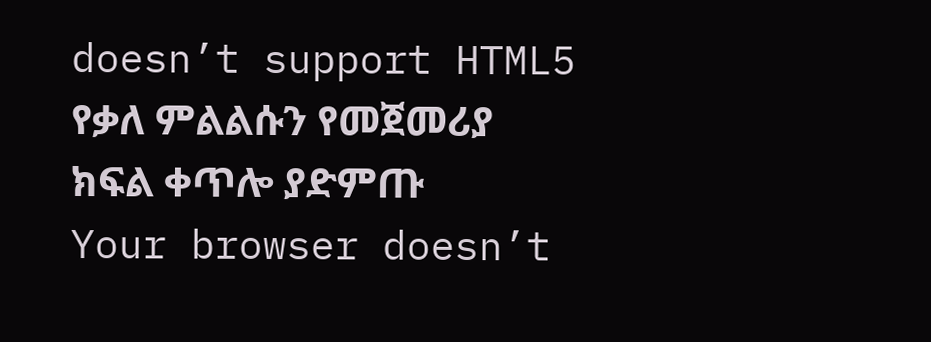doesn’t support HTML5
የቃለ ምልልሱን የመጀመሪያ ክፍል ቀጥሎ ያድምጡ
Your browser doesn’t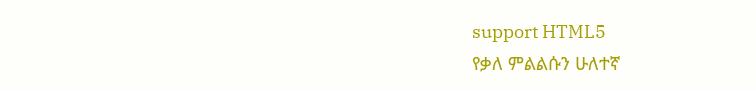support HTML5
የቃለ ምልልሱን ሁለተኛ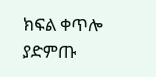ክፍል ቀጥሎ ያድምጡ